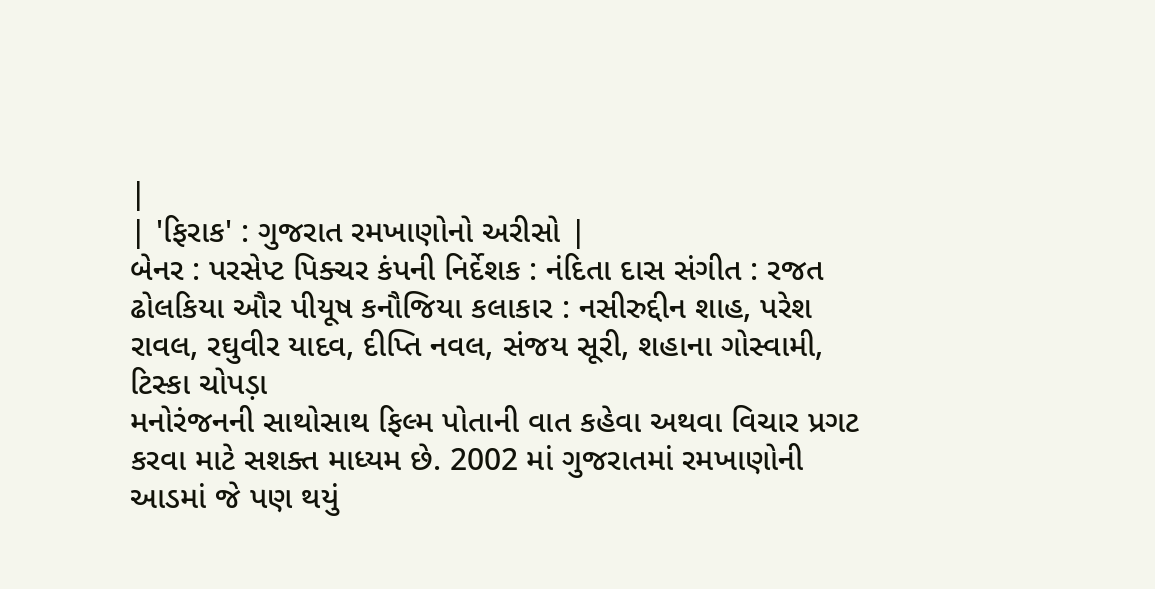|
| 'ફિરાક' : ગુજરાત રમખાણોનો અરીસો |
બેનર : પરસેપ્ટ પિક્ચર કંપની નિર્દેશક : નંદિતા દાસ સંગીત : રજત ઢોલકિયા ઔર પીયૂષ કનૌજિયા કલાકાર : નસીરુદ્દીન શાહ, પરેશ રાવલ, રઘુવીર યાદવ, દીપ્તિ નવલ, સંજય સૂરી, શહાના ગોસ્વામી, ટિસ્કા ચોપડ઼ા
મનોરંજનની સાથોસાથ ફિલ્મ પોતાની વાત કહેવા અથવા વિચાર પ્રગટ કરવા માટે સશક્ત માધ્યમ છે. 2002 માં ગુજરાતમાં રમખાણોની આડમાં જે પણ થયું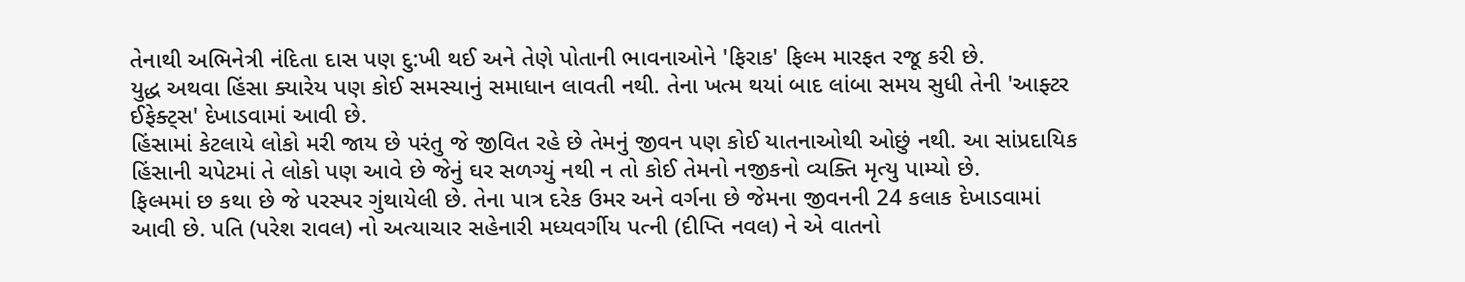તેનાથી અભિનેત્રી નંદિતા દાસ પણ દુ:ખી થઈ અને તેણે પોતાની ભાવનાઓને 'ફિરાક' ફિલ્મ મારફત રજૂ કરી છે.
યુદ્ધ અથવા હિંસા ક્યારેય પણ કોઈ સમસ્યાનું સમાધાન લાવતી નથી. તેના ખત્મ થયાં બાદ લાંબા સમય સુધી તેની 'આફ્ટર ઈફેક્ટ્સ' દેખાડવામાં આવી છે.
હિંસામાં કેટલાયે લોકો મરી જાય છે પરંતુ જે જીવિત રહે છે તેમનું જીવન પણ કોઈ યાતનાઓથી ઓછું નથી. આ સાંપ્રદાયિક હિંસાની ચપેટમાં તે લોકો પણ આવે છે જેનું ઘર સળગ્યું નથી ન તો કોઈ તેમનો નજીકનો વ્યક્તિ મૃત્યુ પામ્યો છે.
ફિલ્મમાં છ કથા છે જે પરસ્પર ગુંથાયેલી છે. તેના પાત્ર દરેક ઉમર અને વર્ગના છે જેમના જીવનની 24 કલાક દેખાડવામાં આવી છે. પતિ (પરેશ રાવલ) નો અત્યાચાર સહેનારી મધ્યવર્ગીય પત્ની (દીપ્તિ નવલ) ને એ વાતનો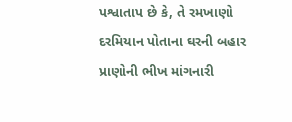પશ્વાતાપ છે કે, તે રમખાણો દરમિયાન પોતાના ઘરની બહાર પ્રાણોની ભીખ માંગનારી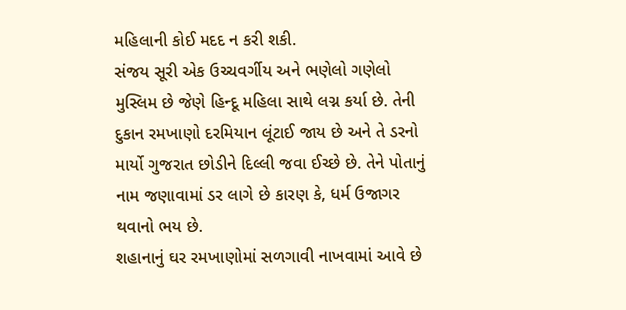મહિલાની કોઈ મદદ ન કરી શકી.
સંજય સૂરી એક ઉચ્ચવર્ગીય અને ભણેલો ગણેલો મુસ્લિમ છે જેણે હિન્દૂ મહિલા સાથે લગ્ન કર્યા છે. તેની દુકાન રમખાણો દરમિયાન લૂંટાઈ જાય છે અને તે ડરનો માર્યો ગુજરાત છોડીને દિલ્લી જવા ઈચ્છે છે. તેને પોતાનું નામ જણાવામાં ડર લાગે છે કારણ કે, ધર્મ ઉજાગર થવાનો ભય છે.
શહાનાનું ઘર રમખાણોમાં સળગાવી નાખવામાં આવે છે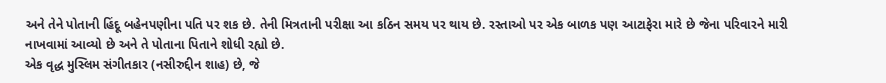અને તેને પોતાની હિંદૂ બહેનપણીના પતિ પર શક છે. તેની મિત્રતાની પરીક્ષા આ કઠિન સમય પર થાય છે. રસ્તાઓ પર એક બાળક પણ આટાફેરા મારે છે જેના પરિવારને મારી નાખવામાં આવ્યો છે અને તે પોતાના પિતાને શોધી રહ્યો છે.
એક વૃદ્ધ મુસ્લિમ સંગીતકાર (નસીરુદ્દીન શાહ) છે, જે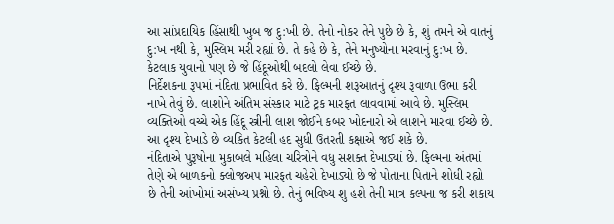આ સાંપ્રદાયિક હિંસાથી ખુબ જ દુ:ખી છે. તેનો નોકર તેને પુછે છે કે, શું તમને એ વાતનું દુ:ખ નથી કે, મુસ્લિમ મરી રહ્યાં છે. તે કહે છે કે, તેને મનુષ્યોના મરવાનું દુ:ખ છે. કેટલાક યુવાનો પણ છે જે હિંદૂઓથી બદલો લેવા ઈચ્છે છે.
નિર્દેશકના રૂપમાં નંદિતા પ્રભાવિત કરે છે. ફિલ્મની શરૂઆતનું દૃશ્ય રૂવાળા ઉભા કરી નાખે તેવું છે. લાશોને અંતિમ સંસ્કાર માટે ટ્રક મારફત લાવવામાં આવે છે. મુસ્લિમ વ્યક્તિઓ વચ્ચે એક હિંદૂ સ્ત્રીની લાશ જોઈને કબર ખોદનારો એ લાશને મારવા ઈચ્છે છે. આ દૃશ્ય દેખાડે છે વ્યકિત કેટલી હદ સુધી ઉતરતી કક્ષાએ જઈ શકે છે.
નંદિતાએ પુરૂષોના મુકાબલે મહિલા ચરિત્રોને વધુ સશક્ત દેખાડ્યાં છે. ફિલ્મના અંતમાં તેણે એ બાળકનો ક્લોજઅપ મારફત ચહેરો દેખાડ્યો છે જે પોતાના પિતાને શોધી રહ્યો છે તેની આંખોમાં અસંખ્ય પ્રશ્નો છે. તેનું ભવિષ્ય શુ હશે તેની માત્ર કલ્પના જ કરી શકાય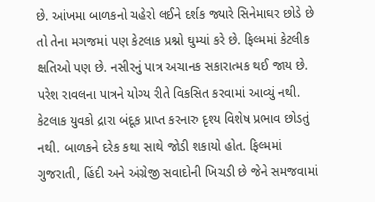છે. આંખમા બાળકનો ચહેરો લઈને દર્શક જ્યારે સિનેમાઘર છોડે છે તો તેના મગજમાં પણ કેટલાક પ્રશ્નો ઘુમ્યાં કરે છે. ફિલ્મમાં કેટલીક ક્ષતિઓ પણ છે. નસીરનું પાત્ર અચાનક સકારાત્મક થઈ જાય છે. પરેશ રાવલના પાત્રને યોગ્ય રીતે વિકસિત કરવામાં આવ્યું નથી. કેટલાક યુવકો દ્રારા બંદૂક પ્રાપ્ત કરનારુ દૃશ્ય વિશેષ પ્રભાવ છોડતું નથી. બાળકને દરેક કથા સાથે જોડી શકાયો હોત. ફિલ્મમાં ગુજરાતી, હિંદી અને અંગ્રેજી સવાદોની ખિચડી છે જેને સમજવામાં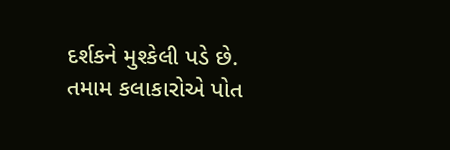દર્શકને મુશ્કેલી પડે છે.
તમામ કલાકારોએ પોત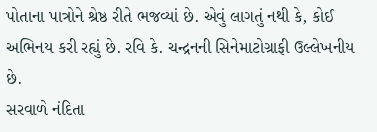પોતાના પાત્રોને શ્રેષ્ઠ રીતે ભજવ્યાં છે. એવું લાગતું નથી કે, કોઈ અભિનય કરી રહ્યું છે. રવિ કે. ચન્દ્રનની સિનેમાટોગ્રાફી ઉલ્લેખનીય છે.
સરવાળે નંદિતા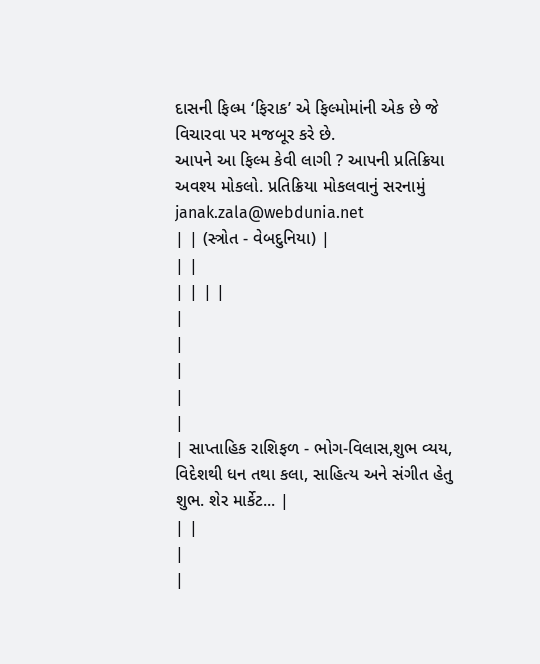દાસની ફિલ્મ ‘ફિરાક’ એ ફિલ્મોમાંની એક છે જે વિચારવા પર મજબૂર કરે છે.
આપને આ ફિલ્મ કેવી લાગી ? આપની પ્રતિક્રિયા અવશ્ય મોકલો. પ્રતિક્રિયા મોકલવાનું સરનામું janak.zala@webdunia.net
| | (સ્ત્રોત - વેબદુનિયા) |
| |
| | | |
|
|
|
|
|
| સાપ્તાહિક રાશિફળ - ભોગ-વિલાસ,શુભ વ્યય, વિદેશથી ધન તથા કલા, સાહિત્ય અને સંગીત હેતુ શુભ. શેર માર્કેટ... |
| |
|
|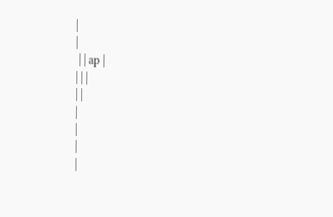|
|
 | | ap |
| | |
| |
|
|
|
|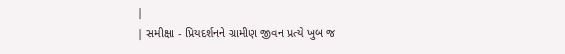|
| સમીક્ષા - પ્રિયદર્શનને ગ્રામીણ જીવન પ્રત્યે ખુબ જ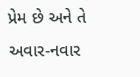પ્રેમ છે અને તે અવાર-નવાર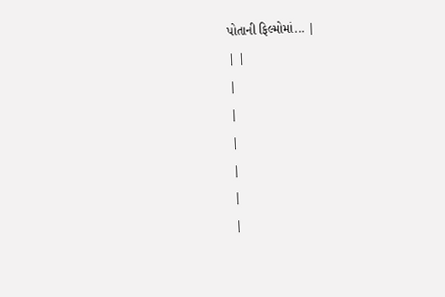પોતાની ફિલ્મોમાં... |
| |
|
|
|
|
|
|